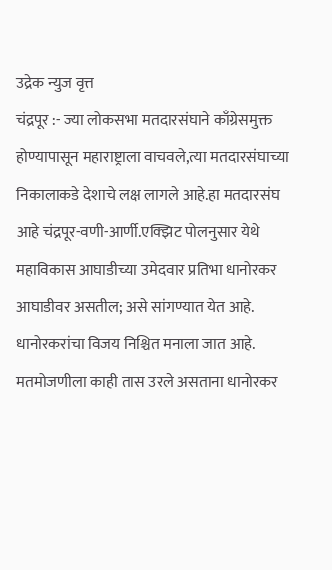उद्रेक न्युज वृत्त
चंद्रपूर :- ज्या लोकसभा मतदारसंघाने काँग्रेसमुक्त होण्यापासून महाराष्ट्राला वाचवले,त्या मतदारसंघाच्या निकालाकडे देशाचे लक्ष लागले आहे.हा मतदारसंघ आहे चंद्रपूर-वणी-आर्णी.एक्झिट पोलनुसार येथे महाविकास आघाडीच्या उमेदवार प्रतिभा धानोरकर आघाडीवर असतील; असे सांगण्यात येत आहे. धानोरकरांचा विजय निश्चित मनाला जात आहे. मतमोजणीला काही तास उरले असताना धानोरकर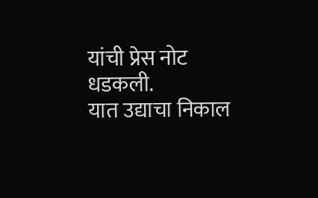यांची प्रेस नोट धडकली.
यात उद्याचा निकाल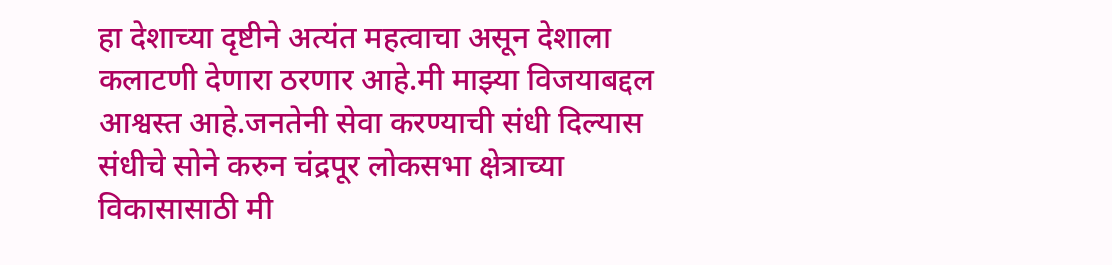हा देशाच्या दृष्टीने अत्यंत महत्वाचा असून देशाला कलाटणी देणारा ठरणार आहे.मी माझ्या विजयाबद्दल आश्वस्त आहे.जनतेनी सेवा करण्याची संधी दिल्यास संधीचे सोने करुन चंद्रपूर लोकसभा क्षेत्राच्या विकासासाठी मी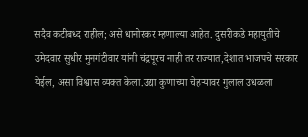सदैव कटीबध्द राहील; असे धानोरकर म्हणाल्या आहेत. दुसरीकडे महायुतीचे उमेदवार सुधीर मुनगंटीवार यांनी चंद्रपूरच नाही तर राज्यात,देशात भाजपचे सरकार येईल, असा विश्वास व्यक्त केला.उद्या कुणाच्या चेहऱ्यावर गुलाल उधळला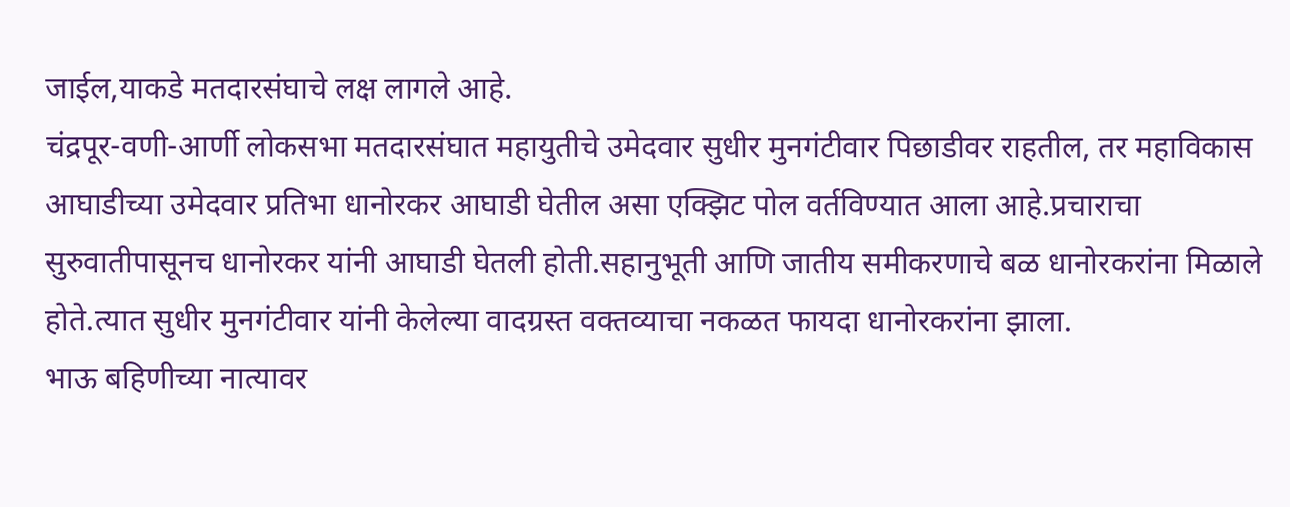जाईल,याकडे मतदारसंघाचे लक्ष लागले आहे.
चंद्रपूर-वणी-आर्णी लोकसभा मतदारसंघात महायुतीचे उमेदवार सुधीर मुनगंटीवार पिछाडीवर राहतील, तर महाविकास आघाडीच्या उमेदवार प्रतिभा धानोरकर आघाडी घेतील असा एक्झिट पोल वर्तविण्यात आला आहे.प्रचाराचा सुरुवातीपासूनच धानोरकर यांनी आघाडी घेतली होती.सहानुभूती आणि जातीय समीकरणाचे बळ धानोरकरांना मिळाले होते.त्यात सुधीर मुनगंटीवार यांनी केलेल्या वादग्रस्त वक्तव्याचा नकळत फायदा धानोरकरांना झाला.
भाऊ बहिणीच्या नात्यावर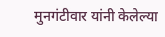मुनगंटीवार यांनी केलेल्या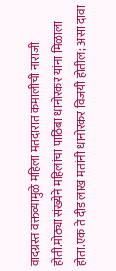वादग्रस्त वक्तव्यामुळे महिला मतदारात कमालीची नाराजी होती.मोठ्या संख्येने महिलांचा पाठिंबा धानोरकर यांना मिळाला होता.एक ते दीड लाख मतांनी धानोरकर विजयी होतील; असा दावा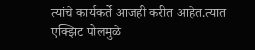त्यांचे कार्यकर्ते आजही करीत आहेत.त्यात एक्झिट पोलमुळे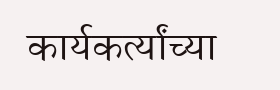कार्यकर्त्यांच्या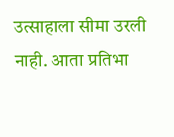उत्साहाला सीमा उरली नाही. आता प्रतिभा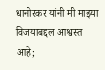धानोरकर यांनी मी माझ्या विजयाबद्दल आश्वस्त आहे;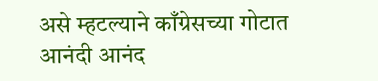असे म्हटल्याने काँग्रेसच्या गोटात आनंदी आनंद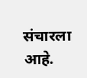संचारला आहे.